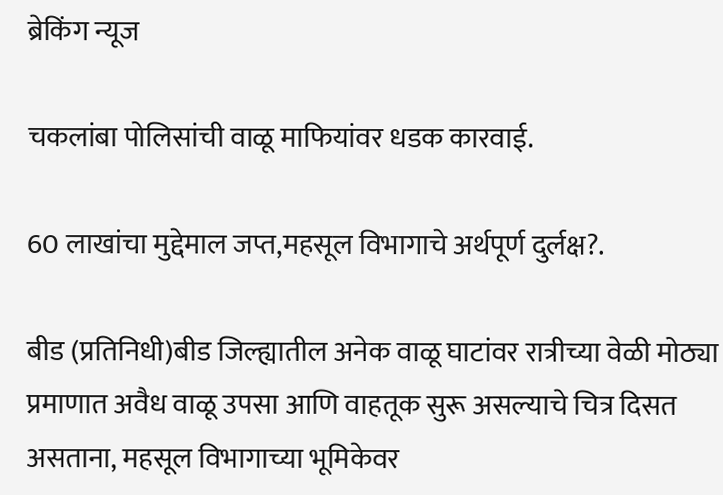ब्रेकिंग न्यूज

चकलांबा पोलिसांची वाळू माफियांवर धडक कारवाई.

60 लाखांचा मुद्देमाल जप्त,महसूल विभागाचे अर्थपूर्ण दुर्लक्ष?.

बीड (प्रतिनिधी)बीड जिल्ह्यातील अनेक वाळू घाटांवर रात्रीच्या वेळी मोठ्या प्रमाणात अवैध वाळू उपसा आणि वाहतूक सुरू असल्याचे चित्र दिसत असताना, महसूल विभागाच्या भूमिकेवर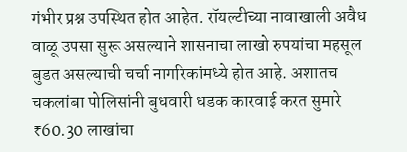गंभीर प्रश्न उपस्थित होत आहेत. रॉयल्टीच्या नावाखाली अवैध वाळू उपसा सुरू असल्याने शासनाचा लाखो रुपयांचा महसूल बुडत असल्याची चर्चा नागरिकांमध्ये होत आहे. अशातच चकलांबा पोलिसांनी बुधवारी धडक कारवाई करत सुमारे ₹60.30 लाखांचा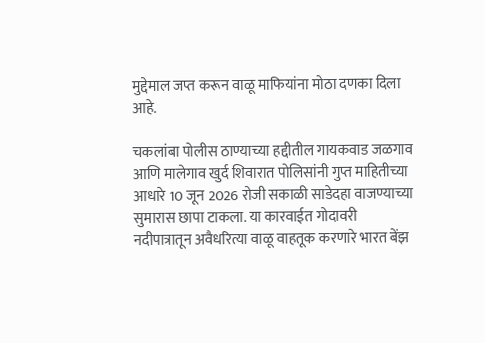मुद्देमाल जप्त करून वाळू माफियांना मोठा दणका दिला आहे.

चकलांबा पोलीस ठाण्याच्या हद्दीतील गायकवाड जळगाव आणि मालेगाव खुर्द शिवारात पोलिसांनी गुप्त माहितीच्या आधारे 10 जून 2026 रोजी सकाळी साडेदहा वाजण्याच्या सुमारास छापा टाकला. या कारवाईत गोदावरी नदीपात्रातून अवैधरित्या वाळू वाहतूक करणारे भारत बेंझ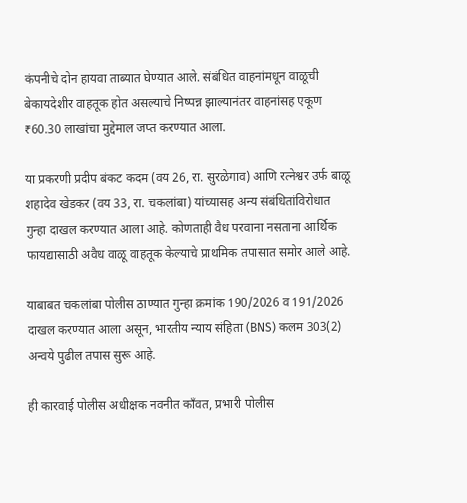कंपनीचे दोन हायवा ताब्यात घेण्यात आले. संबंधित वाहनांमधून वाळूची बेकायदेशीर वाहतूक होत असल्याचे निष्पन्न झाल्यानंतर वाहनांसह एकूण ₹60.30 लाखांचा मुद्देमाल जप्त करण्यात आला.

या प्रकरणी प्रदीप बंकट कदम (वय 26, रा. सुरळेगाव) आणि रत्नेश्वर उर्फ बाळू शहादेव खेडकर (वय 33, रा. चकलांबा) यांच्यासह अन्य संबंधितांविरोधात गुन्हा दाखल करण्यात आला आहे. कोणताही वैध परवाना नसताना आर्थिक फायद्यासाठी अवैध वाळू वाहतूक केल्याचे प्राथमिक तपासात समोर आले आहे.

याबाबत चकलांबा पोलीस ठाण्यात गुन्हा क्रमांक 190/2026 व 191/2026 दाखल करण्यात आला असून, भारतीय न्याय संहिता (BNS) कलम 303(2) अन्वये पुढील तपास सुरू आहे.

ही कारवाई पोलीस अधीक्षक नवनीत कॉंवत, प्रभारी पोलीस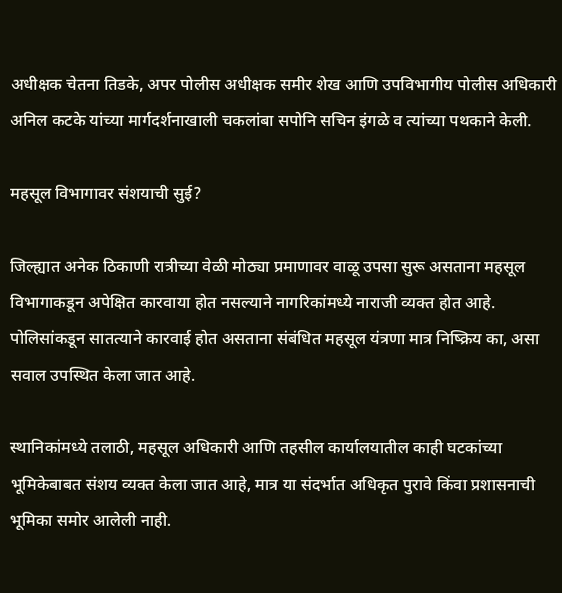अधीक्षक चेतना तिडके, अपर पोलीस अधीक्षक समीर शेख आणि उपविभागीय पोलीस अधिकारी अनिल कटके यांच्या मार्गदर्शनाखाली चकलांबा सपोनि सचिन इंगळे व त्यांच्या पथकाने केली.

महसूल विभागावर संशयाची सुई?

जिल्ह्यात अनेक ठिकाणी रात्रीच्या वेळी मोठ्या प्रमाणावर वाळू उपसा सुरू असताना महसूल विभागाकडून अपेक्षित कारवाया होत नसल्याने नागरिकांमध्ये नाराजी व्यक्त होत आहे. पोलिसांकडून सातत्याने कारवाई होत असताना संबंधित महसूल यंत्रणा मात्र निष्क्रिय का, असा सवाल उपस्थित केला जात आहे.

स्थानिकांमध्ये तलाठी, महसूल अधिकारी आणि तहसील कार्यालयातील काही घटकांच्या भूमिकेबाबत संशय व्यक्त केला जात आहे, मात्र या संदर्भात अधिकृत पुरावे किंवा प्रशासनाची भूमिका समोर आलेली नाही.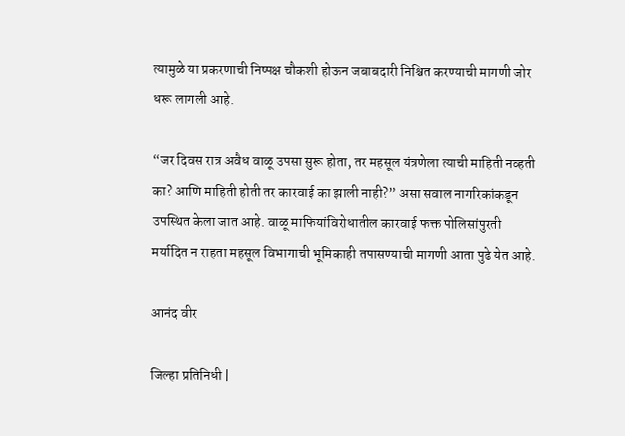त्यामुळे या प्रकरणाची निष्पक्ष चौकशी होऊन जबाबदारी निश्चित करण्याची मागणी जोर धरू लागली आहे.

“जर दिवस रात्र अवैध वाळू उपसा सुरू होता, तर महसूल यंत्रणेला त्याची माहिती नव्हती का? आणि माहिती होती तर कारवाई का झाली नाही?” असा सवाल नागरिकांकडून उपस्थित केला जात आहे. वाळू माफियांविरोधातील कारवाई फक्त पोलिसांपुरती मर्यादित न राहता महसूल विभागाची भूमिकाही तपासण्याची मागणी आता पुढे येत आहे.

आनंद वीर

जिल्हा प्रतिनिधी |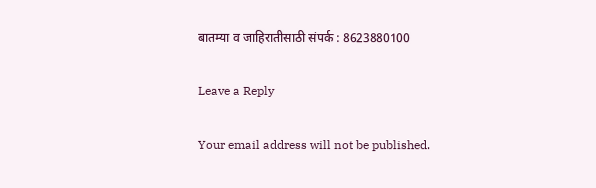बातम्या व जाहिरातीसाठी संपर्क : 8623880100

Leave a Reply

Your email address will not be published.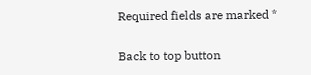Required fields are marked *

Back to top button